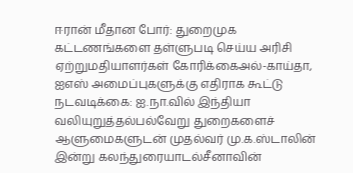ஈரான் மீதான போர்: துறைமுக கட்டணங்களை தள்ளுபடி செய்ய அரிசி ஏற்றுமதியாளர்கள் கோரிக்கைஅல்-காய்தா, ஐஎஸ் அமைப்புகளுக்கு எதிராக கூட்டு நடவடிக்கை: ஐ.நா.வில் இந்தியா வலியுறுத்தல்பல்வேறு துறைகளைச் ஆளுமைகளுடன் முதல்வர் மு.க.ஸ்டாலின் இன்று கலந்துரையாடல்சீனாவின்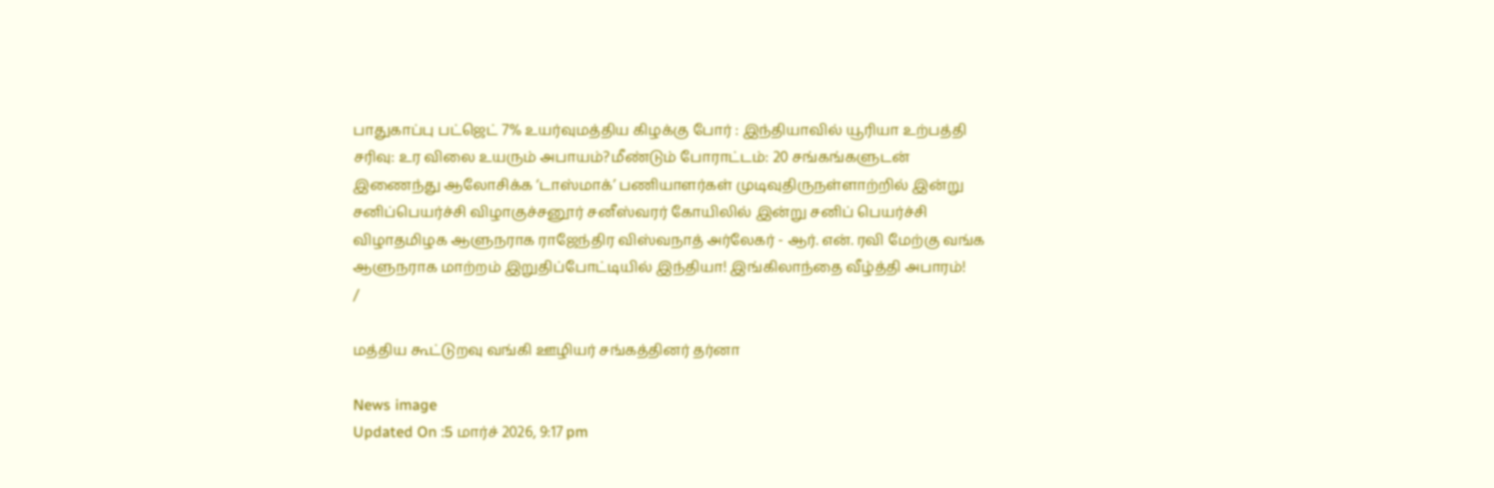பாதுகாப்பு பட்ஜெட் 7% உயர்வுமத்திய கிழக்கு போர் : இந்தியாவில் யூரியா உற்பத்தி சரிவு: உர விலை உயரும் அபாயம்?மீண்டும் போராட்டம்: 20 சங்கங்களுடன் இணைந்து ஆலோசிக்க ‘டாஸ்மாக்’ பணியாளர்கள் முடிவுதிருநள்ளாற்றில் இன்று சனிப்பெயர்ச்சி விழாகுச்சனூர் சனீஸ்வரர் கோயிலில் இன்று சனிப் பெயர்ச்சி விழாதமிழக ஆளுநராக ராஜேந்திர விஸ்வநாத் அர்லேகர் - ஆர். என். ரவி மேற்கு வங்க ஆளுநராக மாற்றம் இறுதிப்போட்டியில் இந்தியா! இங்கிலாந்தை வீழ்த்தி அபாரம்!
/

மத்திய கூட்டுறவு வங்கி ஊழியர் சங்கத்தினர் தர்னா

News image
Updated On :5 மார்ச் 2026, 9:17 pm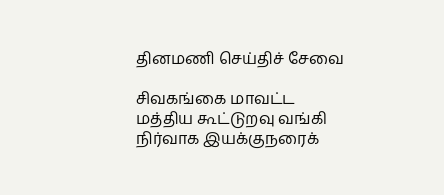தினமணி செய்திச் சேவை

சிவகங்கை மாவட்ட மத்திய கூட்டுறவு வங்கி நிர்வாக இயக்குநரைக்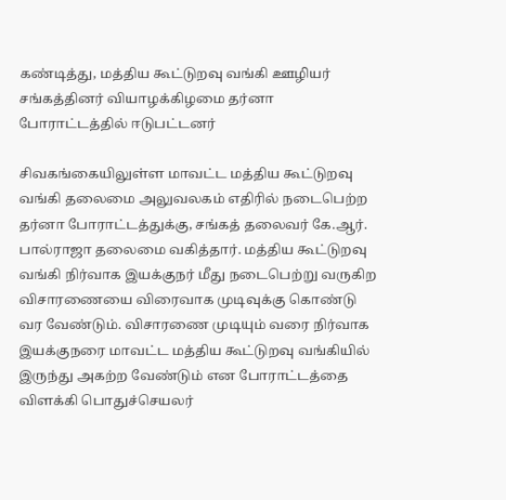கண்டித்து, மத்திய கூட்டுறவு வங்கி ஊழியர் சங்கத்தினர் வியாழக்கிழமை தர்னா போராட்டத்தில் ஈடுபட்டனர்

சிவகங்கையிலுள்ள மாவட்ட மத்திய கூட்டுறவு வங்கி தலைமை அலுவலகம் எதிரில் நடைபெற்ற தர்னா போராட்டத்துக்கு, சங்கத் தலைவர் கே.ஆர். பால்ராஜா தலைமை வகித்தார். மத்திய கூட்டுறவு வங்கி நிர்வாக இயக்குநர் மீது நடைபெற்று வருகிற விசாரணையை விரைவாக முடிவுக்கு கொண்டு வர வேண்டும். விசாரணை முடியும் வரை நிர்வாக இயக்குநரை மாவட்ட மத்திய கூட்டுறவு வங்கியில் இருந்து அகற்ற வேண்டும் என போராட்டத்தை விளக்கி பொதுச்செயலர்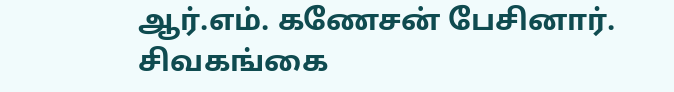ஆர்.எம். கணேசன் பேசினார். சிவகங்கை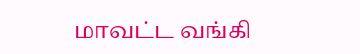மாவட்ட வங்கி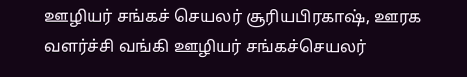ஊழியர் சங்கச் செயலர் சூரியபிரகாஷ், ஊரக வளர்ச்சி வங்கி ஊழியர் சங்கச்செயலர்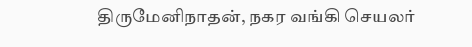திருமேனிநாதன், நகர வங்கி செயலர்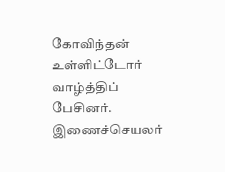கோவிந்தன் உள்ளிட்டோர் வாழ்த்திப் பேசினர். இணைச்செயலர்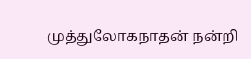முத்துலோகநாதன் நன்றி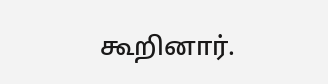கூறினார்.